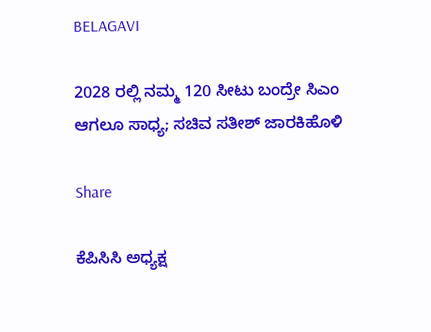BELAGAVI

2028 ರಲ್ಲಿ ನಮ್ಮ 120 ಸೀಟು ಬಂದ್ರೇ ಸಿಎಂ ಆಗಲೂ ಸಾಧ್ಯ; ಸಚಿವ ಸತೀಶ್ ಜಾರಕಿಹೊಳಿ

Share

ಕೆಪಿಸಿಸಿ ಅಧ್ಯಕ್ಷ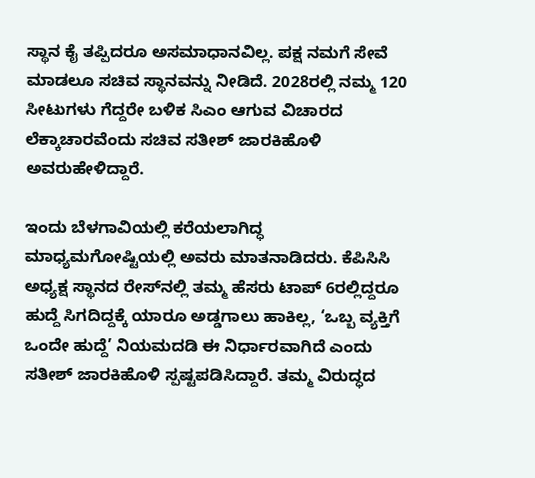ಸ್ಥಾನ ಕೈ ತಪ್ಪಿದರೂ ಅಸಮಾಧಾನವಿಲ್ಲ. ಪಕ್ಷ ನಮಗೆ ಸೇವೆ ಮಾಡಲೂ ಸಚಿವ ಸ್ಥಾನವನ್ನು ನೀಡಿದೆ. 2028ರಲ್ಲಿ ನಮ್ಮ 120 ಸೀಟುಗಳು ಗೆದ್ದರೇ ಬಳಿಕ ಸಿಎಂ ಆಗುವ ವಿಚಾರದ ಲೆಕ್ಕಾಚಾರವೆಂದು ಸಚಿವ ಸತೀಶ್ ಜಾರಕಿಹೊಳಿ ಅವರುಹೇಳಿದ್ದಾರೆ.

ಇಂದು ಬೆಳಗಾವಿಯಲ್ಲಿ ಕರೆಯಲಾಗಿದ್ಧ ಮಾಧ್ಯಮಗೋಷ್ಟಿಯಲ್ಲಿ ಅವರು ಮಾತನಾಡಿದರು. ಕೆಪಿಸಿಸಿ ಅಧ್ಯಕ್ಷ ಸ್ಥಾನದ ರೇಸ್‌ನಲ್ಲಿ ತಮ್ಮ ಹೆಸರು ಟಾಪ್ 6ರಲ್ಲಿದ್ದರೂ ಹುದ್ದೆ ಸಿಗದಿದ್ದಕ್ಕೆ ಯಾರೂ ಅಡ್ಡಗಾಲು ಹಾಕಿಲ್ಲ, ‘ಒಬ್ಬ ವ್ಯಕ್ತಿಗೆ ಒಂದೇ ಹುದ್ದೆ’ ನಿಯಮದಡಿ ಈ ನಿರ್ಧಾರವಾಗಿದೆ ಎಂದು ಸತೀಶ್ ಜಾರಕಿಹೊಳಿ ಸ್ಪಷ್ಟಪಡಿಸಿದ್ದಾರೆ. ತಮ್ಮ ವಿರುದ್ಧದ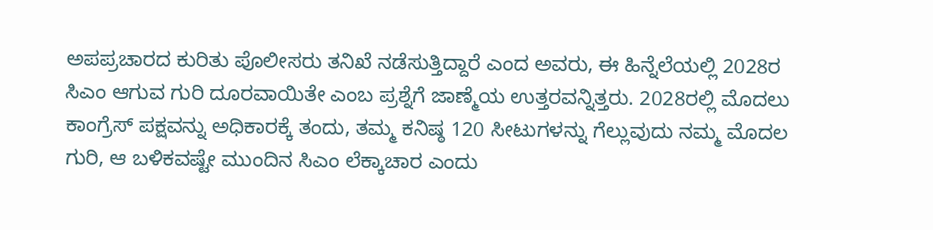ಅಪಪ್ರಚಾರದ ಕುರಿತು ಪೊಲೀಸರು ತನಿಖೆ ನಡೆಸುತ್ತಿದ್ದಾರೆ ಎಂದ ಅವರು, ಈ ಹಿನ್ನೆಲೆಯಲ್ಲಿ 2028ರ ಸಿಎಂ ಆಗುವ ಗುರಿ ದೂರವಾಯಿತೇ ಎಂಬ ಪ್ರಶ್ನೆಗೆ ಜಾಣ್ಮೆಯ ಉತ್ತರವನ್ನಿತ್ತರು. 2028ರಲ್ಲಿ ಮೊದಲು ಕಾಂಗ್ರೆಸ್ ಪಕ್ಷವನ್ನು ಅಧಿಕಾರಕ್ಕೆ ತಂದು, ತಮ್ಮ ಕನಿಷ್ಠ 120 ಸೀಟುಗಳನ್ನು ಗೆಲ್ಲುವುದು ನಮ್ಮ ಮೊದಲ ಗುರಿ, ಆ ಬಳಿಕವಷ್ಟೇ ಮುಂದಿನ ಸಿಎಂ ಲೆಕ್ಕಾಚಾರ ಎಂದು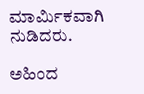ಮಾರ್ಮಿಕವಾಗಿ ನುಡಿದರು.

ಅಹಿಂದ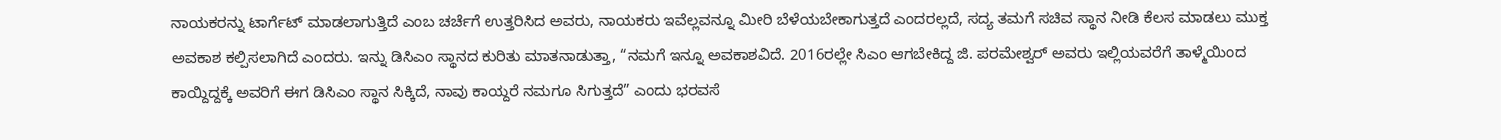ನಾಯಕರನ್ನು ಟಾರ್ಗೆಟ್ ಮಾಡಲಾಗುತ್ತಿದೆ ಎಂಬ ಚರ್ಚೆಗೆ ಉತ್ತರಿಸಿದ ಅವರು, ನಾಯಕರು ಇವೆಲ್ಲವನ್ನೂ ಮೀರಿ ಬೆಳೆಯಬೇಕಾಗುತ್ತದೆ ಎಂದರಲ್ಲದೆ, ಸದ್ಯ ತಮಗೆ ಸಚಿವ ಸ್ಥಾನ ನೀಡಿ ಕೆಲಸ ಮಾಡಲು ಮುಕ್ತ ಅವಕಾಶ ಕಲ್ಪಿಸಲಾಗಿದೆ ಎಂದರು. ಇನ್ನು ಡಿಸಿಎಂ ಸ್ಥಾನದ ಕುರಿತು ಮಾತನಾಡುತ್ತಾ, “ನಮಗೆ ಇನ್ನೂ ಅವಕಾಶವಿದೆ. 2016ರಲ್ಲೇ ಸಿಎಂ ಆಗಬೇಕಿದ್ದ ಜಿ. ಪರಮೇಶ್ವರ್ ಅವರು ಇಲ್ಲಿಯವರೆಗೆ ತಾಳ್ಮೆಯಿಂದ ಕಾಯ್ದಿದ್ದಕ್ಕೆ ಅವರಿಗೆ ಈಗ ಡಿಸಿಎಂ ಸ್ಥಾನ ಸಿಕ್ಕಿದೆ, ನಾವು ಕಾಯ್ದರೆ ನಮಗೂ ಸಿಗುತ್ತದೆ” ಎಂದು ಭರವಸೆ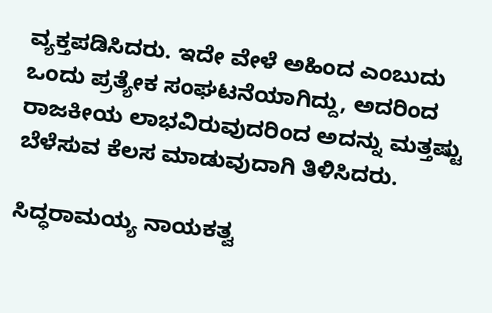ವ್ಯಕ್ತಪಡಿಸಿದರು. ಇದೇ ವೇಳೆ ಅಹಿಂದ ಎಂಬುದು ಒಂದು ಪ್ರತ್ಯೇಕ ಸಂಘಟನೆಯಾಗಿದ್ದು, ಅದರಿಂದ ರಾಜಕೀಯ ಲಾಭವಿರುವುದರಿಂದ ಅದನ್ನು ಮತ್ತಷ್ಟು ಬೆಳೆಸುವ ಕೆಲಸ ಮಾಡುವುದಾಗಿ ತಿಳಿಸಿದರು.

ಸಿದ್ಧರಾಮಯ್ಯ ನಾಯಕತ್ವ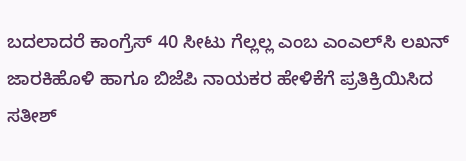ಬದಲಾದರೆ ಕಾಂಗ್ರೆಸ್ 40 ಸೀಟು ಗೆಲ್ಲಲ್ಲ ಎಂಬ ಎಂಎಲ್‌ಸಿ ಲಖನ್ ಜಾರಕಿಹೊಳಿ ಹಾಗೂ ಬಿಜೆಪಿ ನಾಯಕರ ಹೇಳಿಕೆಗೆ ಪ್ರತಿಕ್ರಿಯಿಸಿದ ಸತೀಶ್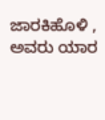ಜಾರಕಿಹೊಳಿ , ಅವರು ಯಾರ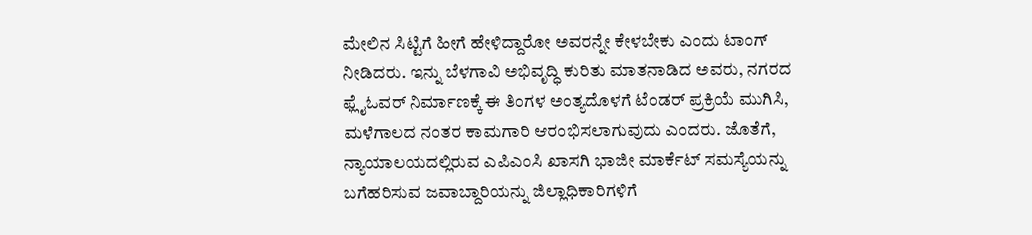ಮೇಲಿನ ಸಿಟ್ಟಿಗೆ ಹೀಗೆ ಹೇಳಿದ್ದಾರೋ ಅವರನ್ನೇ ಕೇಳಬೇಕು ಎಂದು ಟಾಂಗ್ ನೀಡಿದರು. ಇನ್ನು ಬೆಳಗಾವಿ ಅಭಿವೃದ್ಧಿ ಕುರಿತು ಮಾತನಾಡಿದ ಅವರು, ನಗರದ ಫ್ಲೈಓವರ್ ನಿರ್ಮಾಣಕ್ಕೆ ಈ ತಿಂಗಳ ಅಂತ್ಯದೊಳಗೆ ಟೆಂಡರ್ ಪ್ರಕ್ರಿಯೆ ಮುಗಿಸಿ, ಮಳೆಗಾಲದ ನಂತರ ಕಾಮಗಾರಿ ಆರಂಭಿಸಲಾಗುವುದು ಎಂದರು. ಜೊತೆಗೆ, ನ್ಯಾಯಾಲಯದಲ್ಲಿರುವ ಎಪಿಎಂಸಿ ಖಾಸಗಿ ಭಾಜೀ ಮಾರ್ಕೆಟ್ ಸಮಸ್ಯೆಯನ್ನು ಬಗೆಹರಿಸುವ ಜವಾಬ್ದಾರಿಯನ್ನು ಜಿಲ್ಲಾಧಿಕಾರಿಗಳಿಗೆ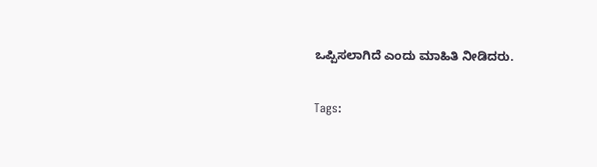ಒಪ್ಪಿಸಲಾಗಿದೆ ಎಂದು ಮಾಹಿತಿ ನೀಡಿದರು.

Tags: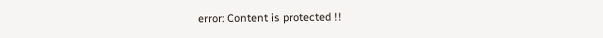error: Content is protected !!